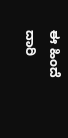ಈ ಹಿಂದೆ ದಾರಿ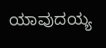ಯಾವುದಯ್ಯ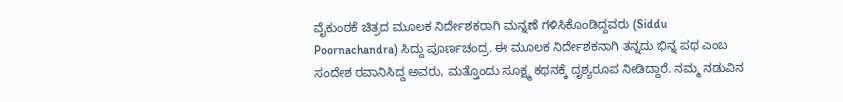ವೈಕುಂಠಕೆ ಚಿತ್ರದ ಮೂಲಕ ನಿರ್ದೇಶಕರಾಗಿ ಮನ್ನಣೆ ಗಳಿಸಿಕೊಂಡಿದ್ದವರು (Siddu Poornachandra) ಸಿದ್ದು ಪೂರ್ಣಚಂದ್ರ. ಈ ಮೂಲಕ ನಿರ್ದೇಶಕನಾಗಿ ತನ್ನದು ಭಿನ್ನ ಪಥ ಎಂಬ ಸಂದೇಶ ರವಾನಿಸಿದ್ದ ಅವರು, ಮತ್ತೊಂದು ಸೂಕ್ಷ್ಮ ಕಥನಕ್ಕೆ ದೃಶ್ಯರೂಪ ನೀಡಿದ್ದಾರೆ. ನಮ್ಮ ನಡುವಿನ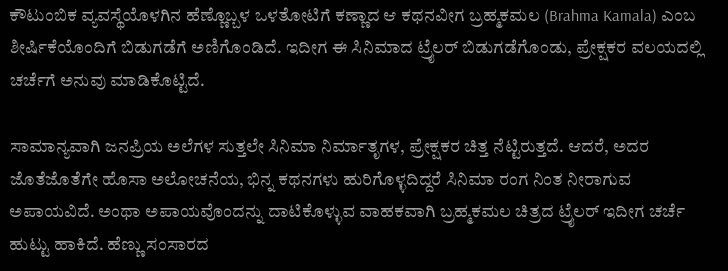ಕೌಟುಂಬಿಕ ವ್ಯವಸ್ಥೆಯೊಳಗಿನ ಹೆಣ್ಣೊಬ್ಬಳ ಒಳತೋಟಿಗೆ ಕಣ್ಣಾದ ಆ ಕಥನವೀಗ ಬ್ರಹ್ಮಕಮಲ (Brahma Kamala) ಎಂಬ ಶೀರ್ಷಿಕೆಯೊಂದಿಗೆ ಬಿಡುಗಡೆಗೆ ಅಣಿಗೊಂಡಿದೆ. ಇದೀಗ ಈ ಸಿನಿಮಾದ ಟ್ರೈಲರ್ ಬಿಡುಗಡೆಗೊಂಡು, ಪ್ರೇಕ್ಷಕರ ವಲಯದಲ್ಲಿ ಚರ್ಚೆಗೆ ಅನುವು ಮಾಡಿಕೊಟ್ಟಿದೆ.

ಸಾಮಾನ್ಯವಾಗಿ ಜನಪ್ರಿಯ ಅಲೆಗಳ ಸುತ್ತಲೇ ಸಿನಿಮಾ ನಿರ್ಮಾತೃಗಳ, ಪ್ರೇಕ್ಷಕರ ಚಿತ್ತ ನೆಟ್ಟಿರುತ್ತದೆ. ಆದರೆ, ಅದರ ಜೊತೆಜೊತೆಗೇ ಹೊಸಾ ಅಲೋಚನೆಯ, ಭಿನ್ನ ಕಥನಗಳು ಹುರಿಗೊಳ್ಳದಿದ್ದರೆ ಸಿನಿಮಾ ರಂಗ ನಿಂತ ನೀರಾಗುವ ಅಪಾಯವಿದೆ. ಅಂಥಾ ಅಪಾಯವೊಂದನ್ನು ದಾಟಿಕೊಳ್ಳುವ ವಾಹಕವಾಗಿ ಬ್ರಹ್ಮಕಮಲ ಚಿತ್ರದ ಟ್ರೈಲರ್ ಇದೀಗ ಚರ್ಚೆ ಹುಟ್ಟು ಹಾಕಿದೆ. ಹೆಣ್ಣು ಸಂಸಾರದ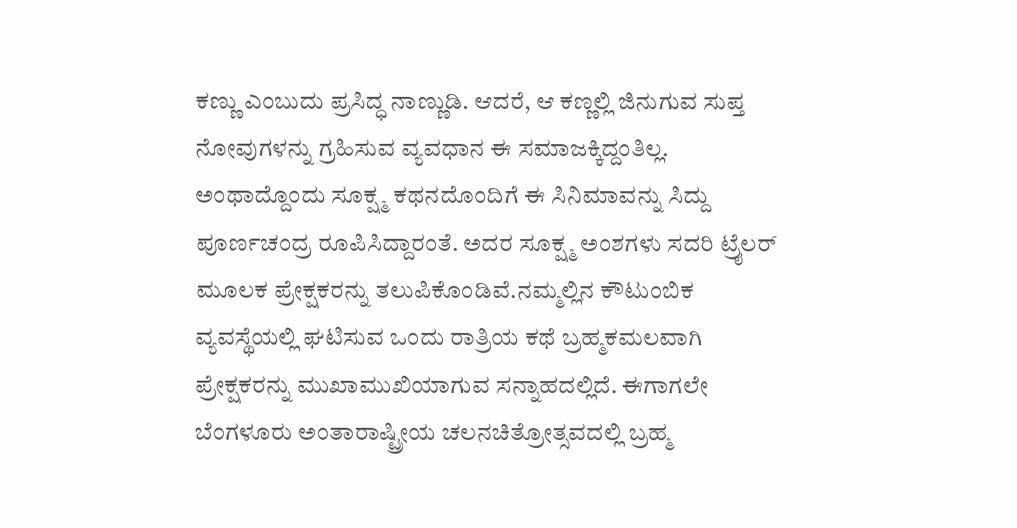ಕಣ್ಣು ಎಂಬುದು ಪ್ರಸಿದ್ಧ ನಾಣ್ಣುಡಿ. ಆದರೆ, ಆ ಕಣ್ಣಲ್ಲಿ ಜಿನುಗುವ ಸುಪ್ತ ನೋವುಗಳನ್ನು ಗ್ರಹಿಸುವ ವ್ಯವಧಾನ ಈ ಸಮಾಜಕ್ಕಿದ್ದಂತಿಲ್ಲ. ಅಂಥಾದ್ದೊಂದು ಸೂಕ್ಷ್ಮ ಕಥನದೊಂದಿಗೆ ಈ ಸಿನಿಮಾವನ್ನು ಸಿದ್ದು ಪೂರ್ಣಚಂದ್ರ ರೂಪಿಸಿದ್ದಾರಂತೆ. ಅದರ ಸೂಕ್ಷ್ಮ ಅಂಶಗಳು ಸದರಿ ಟ್ರೈಲರ್ ಮೂಲಕ ಪ್ರೇಕ್ಷಕರನ್ನು ತಲುಪಿಕೊಂಡಿವೆ.ನಮ್ಮಲ್ಲಿನ ಕೌಟುಂಬಿಕ ವ್ಯವಸ್ಥೆಯಲ್ಲಿ ಘಟಿಸುವ ಒಂದು ರಾತ್ರಿಯ ಕಥೆ ಬ್ರಹ್ಮಕಮಲವಾಗಿ ಪ್ರೇಕ್ಷಕರನ್ನು ಮುಖಾಮುಖಿಯಾಗುವ ಸನ್ನಾಹದಲ್ಲಿದೆ. ಈಗಾಗಲೇ ಬೆಂಗಳೂರು ಅಂತಾರಾಷ್ಟ್ರೀಯ ಚಲನಚಿತ್ರೋತ್ಸವದಲ್ಲಿ ಬ್ರಹ್ಮ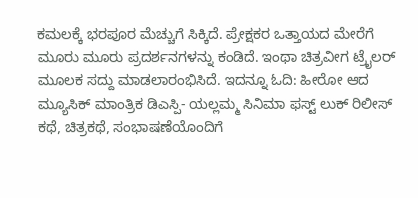ಕಮಲಕ್ಕೆ ಭರಪೂರ ಮೆಚ್ಚುಗೆ ಸಿಕ್ಕಿದೆ. ಪ್ರೇಕ್ಷಕರ ಒತ್ತಾಯದ ಮೇರೆಗೆ ಮೂರು ಮೂರು ಪ್ರದರ್ಶನಗಳನ್ನು ಕಂಡಿದೆ. ಇಂಥಾ ಚಿತ್ರವೀಗ ಟ್ರೈಲರ್ ಮೂಲಕ ಸದ್ದು ಮಾಡಲಾರಂಭಿಸಿದೆ. ಇದನ್ನೂ ಓದಿ: ಹೀರೋ ಆದ ಮ್ಯೂಸಿಕ್ ಮಾಂತ್ರಿಕ ಡಿಎಸ್ಪಿ- ಯಲ್ಲಮ್ಮ ಸಿನಿಮಾ ಫಸ್ಟ್ ಲುಕ್ ರಿಲೀಸ್
ಕಥೆ, ಚಿತ್ರಕಥೆ, ಸಂಭಾಷಣೆಯೊಂದಿಗೆ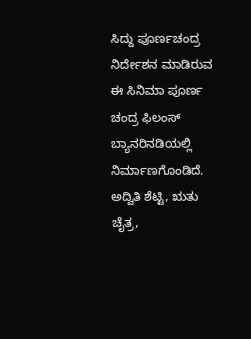ಸಿದ್ದು ಪೂರ್ಣಚಂದ್ರ ನಿರ್ದೇಶನ ಮಾಡಿರುವ ಈ ಸಿನಿಮಾ ಪೂರ್ಣ ಚಂದ್ರ ಫಿಲಂಸ್ ಬ್ಯಾನರಿನಡಿಯಲ್ಲಿ ನಿರ್ಮಾಣಗೊಂಡಿದೆ. ಅದ್ವಿತಿ ಶೆಟ್ಟಿ, ಋತು ಚೈತ್ರ,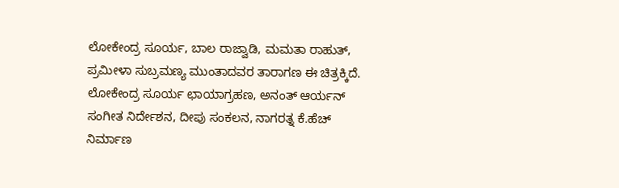ಲೋಕೇಂದ್ರ ಸೂರ್ಯ, ಬಾಲ ರಾಜ್ವಾಡಿ, ಮಮತಾ ರಾಹುತ್, ಪ್ರಮೀಳಾ ಸುಬ್ರಮಣ್ಯ ಮುಂತಾದವರ ತಾರಾಗಣ ಈ ಚಿತ್ರಕ್ಕಿದೆ. ಲೋಕೇಂದ್ರ ಸೂರ್ಯ ಛಾಯಾಗ್ರಹಣ, ಅನಂತ್ ಆರ್ಯನ್ ಸಂಗೀತ ನಿರ್ದೇಶನ, ದೀಪು ಸಂಕಲನ, ನಾಗರತ್ನ ಕೆ.ಹೆಚ್ ನಿರ್ಮಾಣ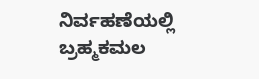ನಿರ್ವಹಣೆಯಲ್ಲಿ ಬ್ರಹ್ಮಕಮಲ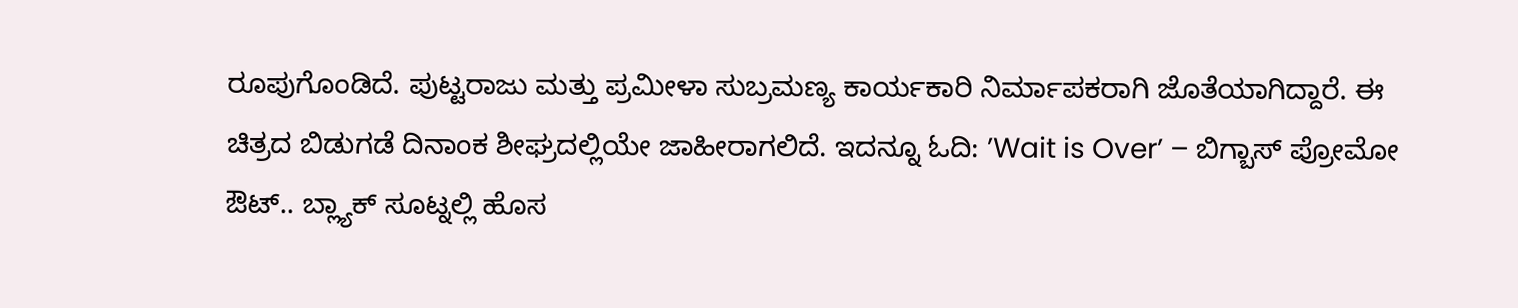ರೂಪುಗೊಂಡಿದೆ. ಪುಟ್ಟರಾಜು ಮತ್ತು ಪ್ರಮೀಳಾ ಸುಬ್ರಮಣ್ಯ ಕಾರ್ಯಕಾರಿ ನಿರ್ಮಾಪಕರಾಗಿ ಜೊತೆಯಾಗಿದ್ದಾರೆ. ಈ ಚಿತ್ರದ ಬಿಡುಗಡೆ ದಿನಾಂಕ ಶೀಘ್ರದಲ್ಲಿಯೇ ಜಾಹೀರಾಗಲಿದೆ. ಇದನ್ನೂ ಓದಿ: ʼWait is Overʼ – ಬಿಗ್ಬಾಸ್ ಪ್ರೋಮೋ ಔಟ್.. ಬ್ಲ್ಯಾಕ್ ಸೂಟ್ನಲ್ಲಿ ಹೊಸ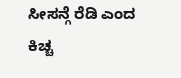ಸೀಸನ್ಗೆ ರೆಡಿ ಎಂದ ಕಿಚ್ಚ